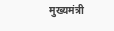मुख्यमंत्री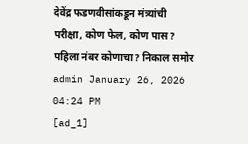देवेंद्र फडणवीसांकडून मंत्र्यांची परीक्षा, कोण फेल, कोण पास? पहिला नंबर कोणाचा? निकाल समोर
admin January 26, 2026 04:24 PM
[ad_1]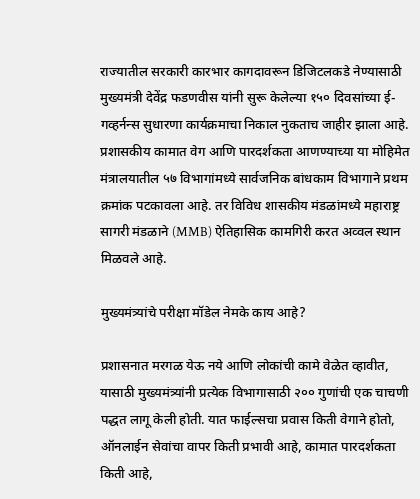राज्यातील सरकारी कारभार कागदावरून डिजिटलकडे नेण्यासाठी मुख्यमंत्री देवेंद्र फडणवीस यांनी सुरू केलेल्या १५० दिवसांच्या ई-गव्हर्नन्स सुधारणा कार्यक्रमाचा निकाल नुकताच जाहीर झाला आहे. प्रशासकीय कामात वेग आणि पारदर्शकता आणण्याच्या या मोहिमेत मंत्रालयातील ५७ विभागांमध्ये सार्वजनिक बांधकाम विभागाने प्रथम क्रमांक पटकावला आहे. तर विविध शासकीय मंडळांमध्ये महाराष्ट्र सागरी मंडळाने (MMB) ऐतिहासिक कामगिरी करत अव्वल स्थान मिळवले आहे.

मुख्यमंत्र्यांचे परीक्षा मॉडेल नेमके काय आहे?

प्रशासनात मरगळ येऊ नये आणि लोकांची कामे वेळेत व्हावीत, यासाठी मुख्यमंत्र्यांनी प्रत्येक विभागासाठी २०० गुणांची एक चाचणी पद्धत लागू केली होती. यात फाईल्सचा प्रवास किती वेगाने होतो, ऑनलाईन सेवांचा वापर किती प्रभावी आहे, कामात पारदर्शकता किती आहे,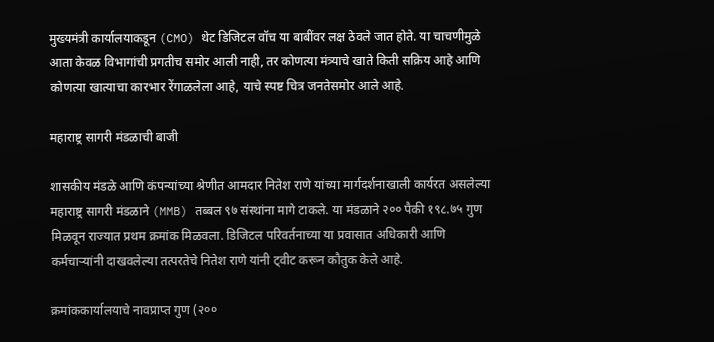मुख्यमंत्री कार्यालयाकडून (CMO) थेट डिजिटल वॉच या बाबींवर लक्ष ठेवले जात होते. या चाचणीमुळे आता केवळ विभागांची प्रगतीच समोर आली नाही, तर कोणत्या मंत्र्याचे खाते किती सक्रिय आहे आणि कोणत्या खात्याचा कारभार रेंगाळलेला आहे, याचे स्पष्ट चित्र जनतेसमोर आले आहे.

महाराष्ट्र सागरी मंडळाची बाजी

शासकीय मंडळे आणि कंपन्यांच्या श्रेणीत आमदार नितेश राणे यांच्या मार्गदर्शनाखाली कार्यरत असलेल्या महाराष्ट्र सागरी मंडळाने (MMB) तब्बल ९७ संस्थांना मागे टाकले. या मंडळाने २०० पैकी १९८.७५ गुण मिळवून राज्यात प्रथम क्रमांक मिळवला. डिजिटल परिवर्तनाच्या या प्रवासात अधिकारी आणि कर्मचाऱ्यांनी दाखवलेल्या तत्परतेचे नितेश राणे यांनी ट्वीट करून कौतुक केले आहे.

क्रमांककार्यालयाचे नावप्राप्त गुण (२००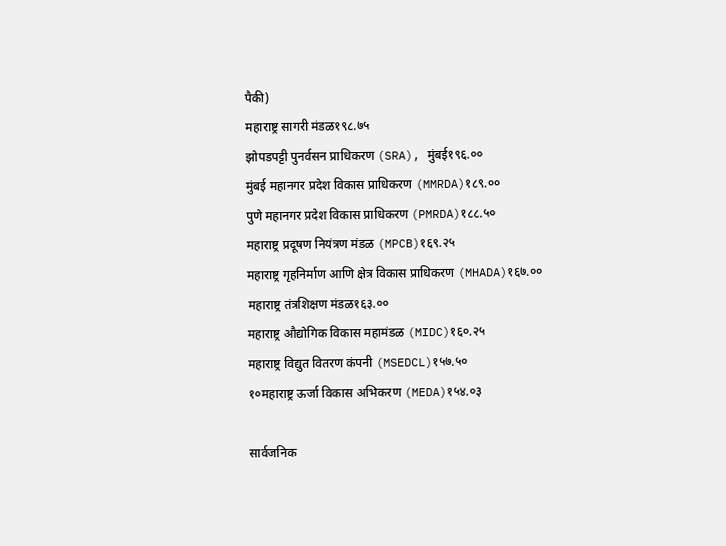पैकी)
महाराष्ट्र सागरी मंडळ१९८.७५
झोपडपट्टी पुनर्वसन प्राधिकरण (SRA), मुंबई१९६.००
मुंबई महानगर प्रदेश विकास प्राधिकरण (MMRDA)१८९.००
पुणे महानगर प्रदेश विकास प्राधिकरण (PMRDA)१८८.५०
महाराष्ट्र प्रदूषण नियंत्रण मंडळ (MPCB)१६९.२५
महाराष्ट्र गृहनिर्माण आणि क्षेत्र विकास प्राधिकरण (MHADA)१६७.००
महाराष्ट्र तंत्रशिक्षण मंडळ१६३.००
महाराष्ट्र औद्योगिक विकास महामंडळ (MIDC)१६०.२५
महाराष्ट्र विद्युत वितरण कंपनी (MSEDCL)१५७.५०
१०महाराष्ट्र ऊर्जा विकास अभिकरण (MEDA)१५४.०३

सार्वजनिक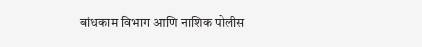बांधकाम विभाग आणि नाशिक पोलीस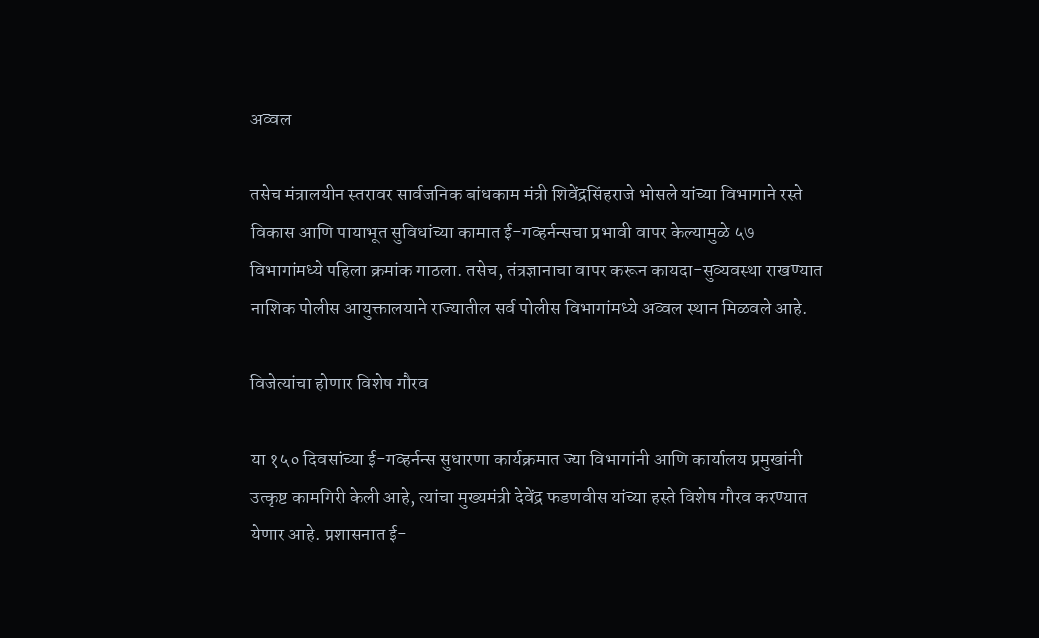अव्वल

तसेच मंत्रालयीन स्तरावर सार्वजनिक बांधकाम मंत्री शिवेंद्रसिंहराजे भोसले यांच्या विभागाने रस्ते विकास आणि पायाभूत सुविधांच्या कामात ई-गव्हर्नन्सचा प्रभावी वापर केल्यामुळे ५७ विभागांमध्ये पहिला क्रमांक गाठला. तसेच, तंत्रज्ञानाचा वापर करून कायदा-सुव्यवस्था राखण्यात नाशिक पोलीस आयुक्तालयाने राज्यातील सर्व पोलीस विभागांमध्ये अव्वल स्थान मिळवले आहे.

विजेत्यांचा होणार विशेष गौरव

या १५० दिवसांच्या ई-गव्हर्नन्स सुधारणा कार्यक्रमात ज्या विभागांनी आणि कार्यालय प्रमुखांनी उत्कृष्ट कामगिरी केली आहे, त्यांचा मुख्यमंत्री देवेंद्र फडणवीस यांच्या हस्ते विशेष गौरव करण्यात येणार आहे. प्रशासनात ई-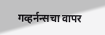गव्हर्नन्सचा वापर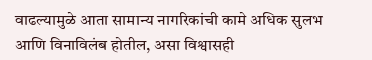वाढल्यामुळे आता सामान्य नागरिकांची कामे अधिक सुलभ आणि विनाविलंब होतील, असा विश्वासही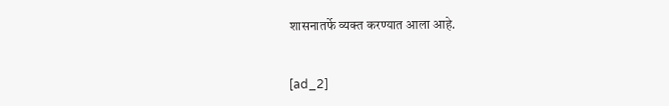शासनातर्फे व्यक्त करण्यात आला आहे.


[ad_2]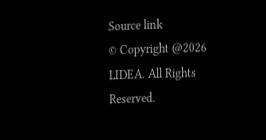Source link
© Copyright @2026 LIDEA. All Rights Reserved.